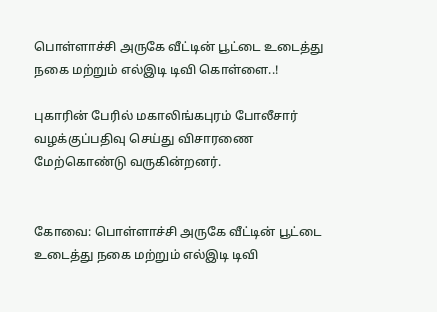பொள்ளாச்சி அருகே வீட்டின் பூட்டை உடைத்து நகை மற்றும் எல்இடி டிவி கொள்ளை..!

புகாரின் பேரில் மகாலிங்கபுரம் போலீசார் வழக்குப்பதிவு செய்து விசாரணை மேற்கொண்டு வருகின்றனர்.


கோவை: பொள்ளாச்சி அருகே வீட்டின் பூட்டை உடைத்து நகை மற்றும் எல்இடி டிவி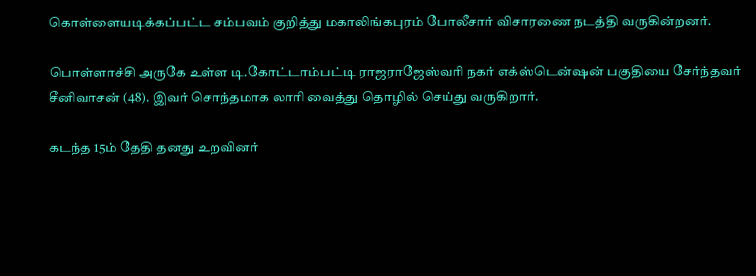கொள்ளையடிக்கப்பட்ட சம்பவம் குறித்து மகாலிங்கபுரம் போலீசார் விசாரணை நடத்தி வருகின்றனர்.

பொள்ளாச்சி அருகே உள்ள டி.கோட்டாம்பட்டி ராஜராஜேஸ்வரி நகர் எக்ஸ்டென்ஷன் பகுதியை சேர்ந்தவர் சீனிவாசன் (48). இவர் சொந்தமாக லாரி வைத்து தொழில் செய்து வருகிறார்.

கடந்த 15ம் தேதி தனது உறவினர்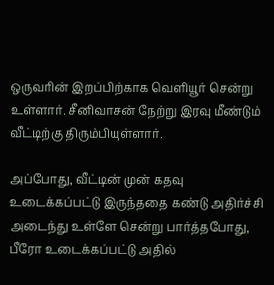ஒருவரின் இறப்பிற்காக வெளியூர் சென்று உள்ளார். சீனிவாசன் நேற்று இரவு மீண்டும் வீட்டிற்கு திரும்பியுள்ளார்.

அப்போது, வீட்டின் முன் கதவு உடைக்கப்பட்டு இருந்ததை கண்டு அதிர்ச்சி அடைந்து உள்ளே சென்று பார்த்தபோது, பீரோ உடைக்கப்பட்டு அதில்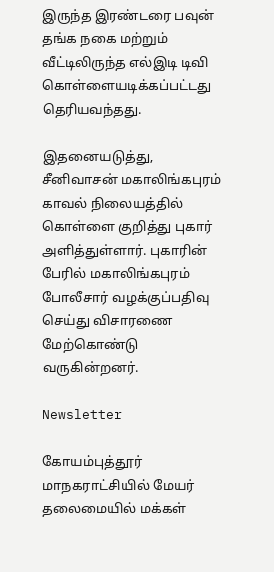இருந்த இரண்டரை பவுன் தங்க நகை மற்றும் வீட்டிலிருந்த எல்இடி டிவி கொள்ளையடிக்கப்பட்டது தெரியவந்தது.

இதனையடுத்து, சீனிவாசன் மகாலிங்கபுரம் காவல் நிலையத்தில் கொள்ளை குறித்து புகார் அளித்துள்ளார். புகாரின் பேரில் மகாலிங்கபுரம் போலீசார் வழக்குப்பதிவு செய்து விசாரணை மேற்கொண்டு வருகின்றனர்.

Newsletter

கோயம்புத்தூர் மாநகராட்சியில் மேயர் தலைமையில் மக்கள்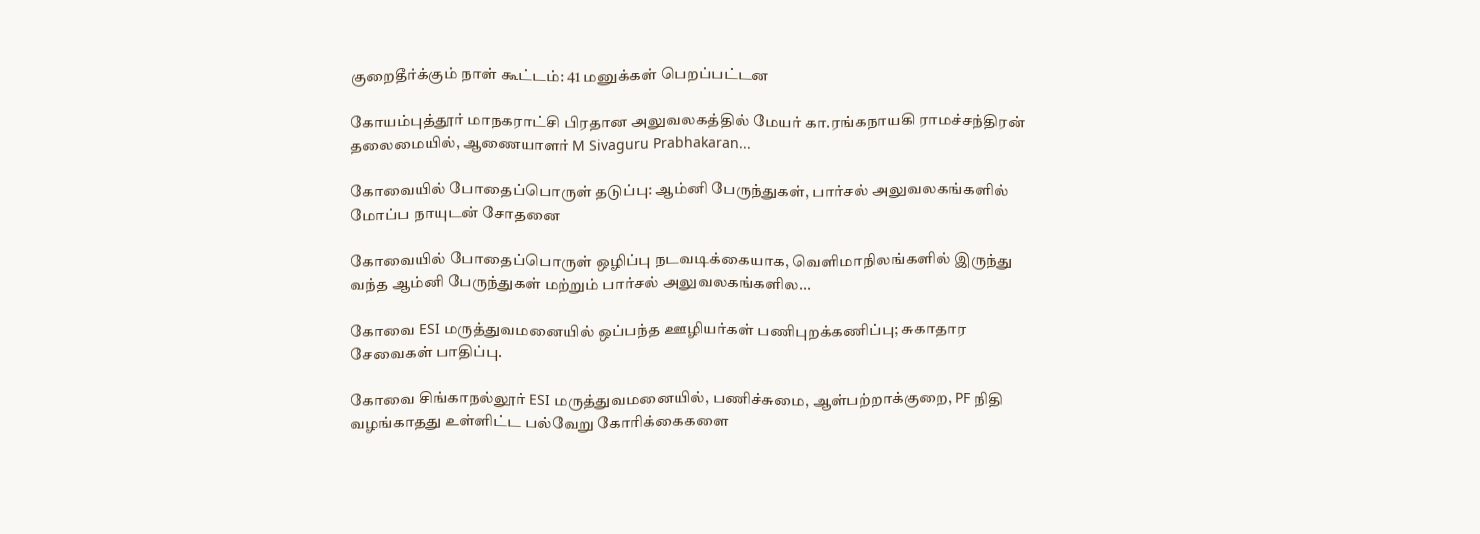குறைதீர்க்கும் நாள் கூட்டம்: 41 மனுக்கள் பெறப்பட்டன

கோயம்புத்தூர் மாநகராட்சி பிரதான அலுவலகத்தில் மேயர் கா.ரங்கநாயகி ராமச்சந்திரன் தலைமையில், ஆணையாளர் M Sivaguru Prabhakaran...

கோவையில் போதைப்பொருள் தடுப்பு: ஆம்னி பேருந்துகள், பார்சல் அலுவலகங்களில் மோப்ப நாயுடன் சோதனை

கோவையில் போதைப்பொருள் ஒழிப்பு நடவடிக்கையாக, வெளிமாநிலங்களில் இருந்து வந்த ஆம்னி பேருந்துகள் மற்றும் பார்சல் அலுவலகங்களில...

கோவை ESI மருத்துவமனையில் ஒப்பந்த ஊழியர்கள் பணிபுறக்கணிப்பு; சுகாதார சேவைகள் பாதிப்பு.

கோவை சிங்காநல்லூர் ESI மருத்துவமனையில், பணிச்சுமை, ஆள்பற்றாக்குறை, PF நிதி வழங்காதது உள்ளிட்ட பல்வேறு கோரிக்கைகளை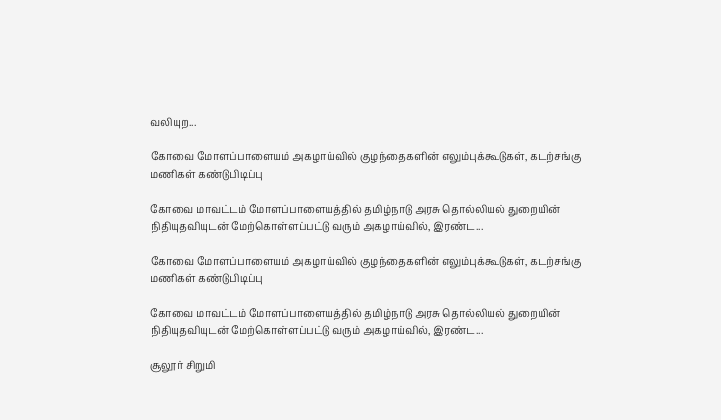வலியுற...

கோவை மோளப்பாளையம் அகழாய்வில் குழந்தைகளின் எலும்புக்கூடுகள், கடற்சங்கு மணிகள் கண்டுபிடிப்பு

கோவை மாவட்டம் மோளப்பாளையத்தில் தமிழ்நாடு அரசு தொல்லியல் துறையின் நிதியுதவியுடன் மேற்கொள்ளப்பட்டு வரும் அகழாய்வில், இரண்ட...

கோவை மோளப்பாளையம் அகழாய்வில் குழந்தைகளின் எலும்புக்கூடுகள், கடற்சங்கு மணிகள் கண்டுபிடிப்பு

கோவை மாவட்டம் மோளப்பாளையத்தில் தமிழ்நாடு அரசு தொல்லியல் துறையின் நிதியுதவியுடன் மேற்கொள்ளப்பட்டு வரும் அகழாய்வில், இரண்ட...

சூலூர் சிறுமி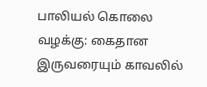பாலியல் கொலை வழக்கு: கைதான இருவரையும் காவலில்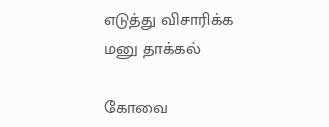எடுத்து விசாரிக்க மனு தாக்கல்

கோவை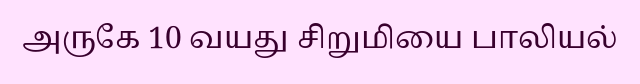அருகே 10 வயது சிறுமியை பாலியல்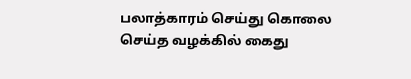பலாத்காரம் செய்து கொலை செய்த வழக்கில் கைது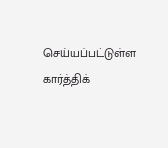செய்யப்பட்டுள்ள கார்த்திக்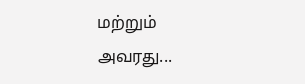மற்றும் அவரது...